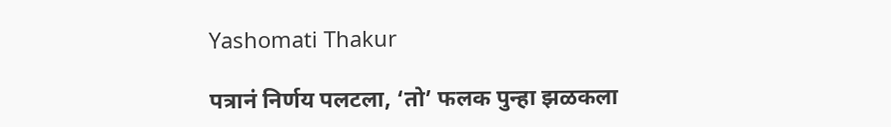Yashomati Thakur

पत्रानं निर्णय पलटला, ‘तो’ फलक पुन्हा झळकला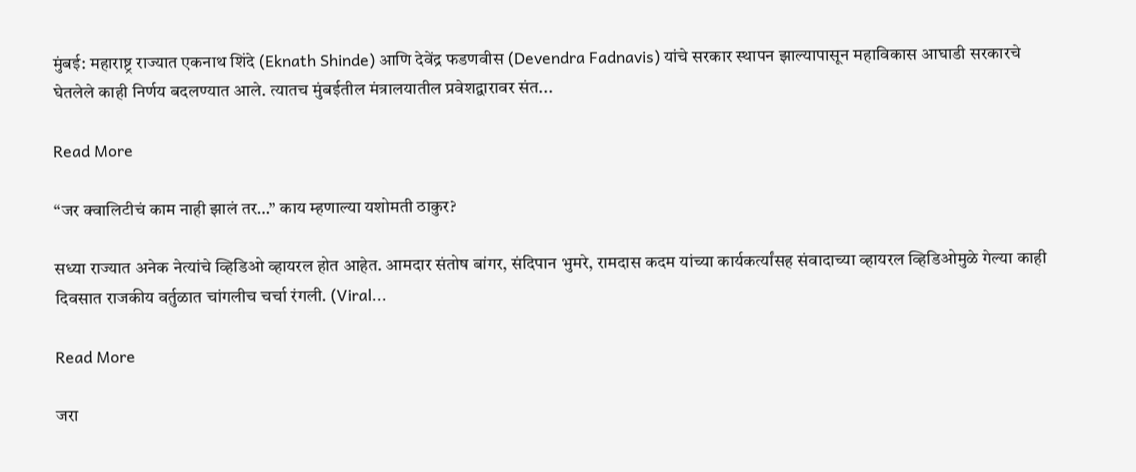मुंबई: महाराष्ट्र राज्यात एकनाथ शिंदे (Eknath Shinde) आणि देवेंद्र फडणवीस (Devendra Fadnavis) यांचे सरकार स्थापन झाल्यापासून महाविकास आघाडी सरकारचे घेतलेले काही निर्णय बदलण्यात आले. त्यातच मुंबईतील मंत्रालयातील प्रवेशद्वारावर संत...

Read More

“जर क्वालिटीचं काम नाही झालं तर…” काय म्हणाल्या यशोमती ठाकुर?

सध्या राज्यात अनेक नेत्यांचे व्हिडिओ व्हायरल होत आहेत. आमदार संतोष बांगर, संदिपान भुमरे, रामदास कदम यांच्या कार्यकर्त्यांसह संवादाच्या व्हायरल व्हिडिओमुळे गेल्या काही दिवसात राजकीय वर्तुळात चांगलीच चर्चा रंगली. (Viral...

Read More

जरा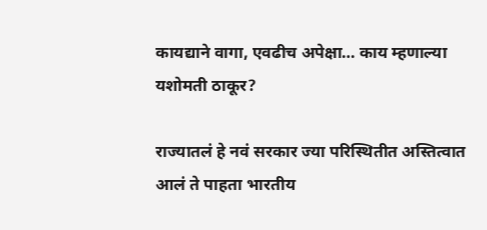कायद्याने वागा, एवढीच अपेक्षा… काय म्हणाल्या यशोमती ठाकूर?

राज्यातलं हे नवं सरकार ज्या परिस्थितीत अस्तित्वात आलं ते पाहता भारतीय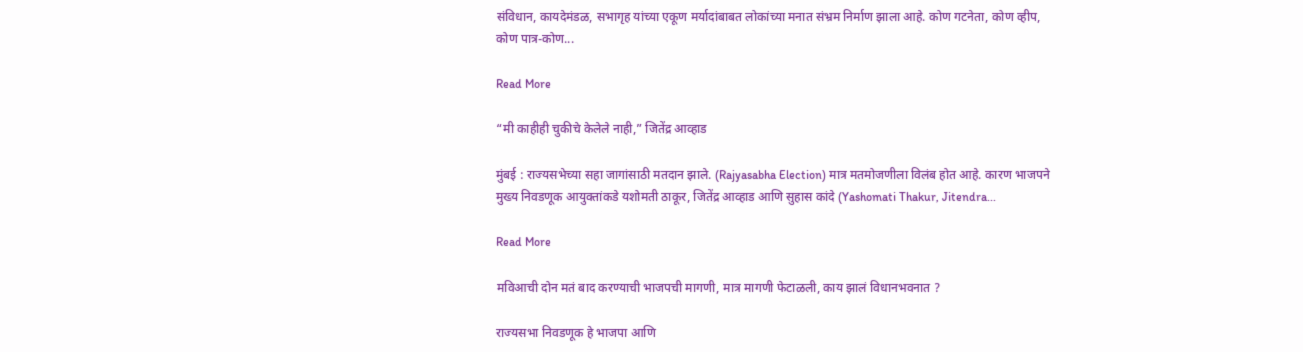संविधान, कायदेमंडळ, सभागृह यांच्या एकूण मर्यादांबाबत लोकांच्या मनात संभ्रम निर्माण झाला आहे. कोण गटनेता, कोण व्हीप, कोण पात्र-कोण...

Read More

“मी काहीही चुकीचे केलेले नाही,” जितेंद्र आव्हाड

मुंबई : राज्यसभेच्या सहा जागांसाठी मतदान झाले. (Rajyasabha Election) मात्र मतमोजणीला विलंब होत आहे. कारण भाजपने मुख्य निवडणूक आयुक्तांकडे यशोमती ठाकूर, जितेंद्र आव्हाड आणि सुहास कांदे (Yashomati Thakur, Jitendra...

Read More

मविआची दोन मतं बाद करण्याची भाजपची मागणी, मात्र मागणी फेटाळली, काय झालं विधानभवनात ?

राज्यसभा निवडणूक हे भाजपा आणि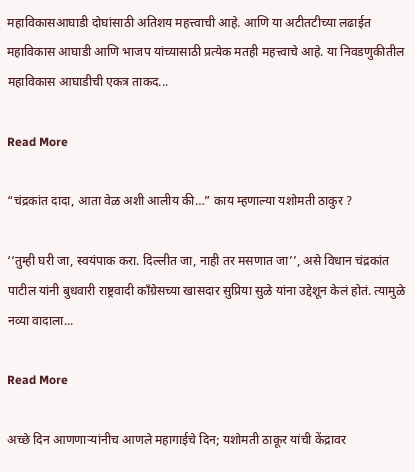महाविकासआघाडी दोघांसाठी अतिशय महत्त्वाची आहे. आणि या अटीतटीच्या लढाईत महाविकास आघाडी आणि भाजप यांच्यासाठी प्रत्येक मतही महत्त्वाचे आहे. या निवडणुकीतील महाविकास आघाडीची एकत्र ताकद...

Read More

“चंद्रकांत दादा, आता वेळ अशी आलीय की…” काय म्हणाल्या यशोमती ठाकुर ?

‘‘तुम्ही घरी जा, स्वयंपाक करा. दिल्लीत जा, नाही तर मसणात जा’’, असे विधान चंद्रकांत पाटील यांनी बुधवारी राष्ट्रवादी काँग्रेसच्या खासदार सुप्रिया सुळे यांना उद्देशून केलं होतं. त्यामुळे नव्या वादाला...

Read More

अच्छे दिन आणणाऱ्यांनीच आणले महागाईचे दिन; यशोमती ठाकूर यांची केंद्रावर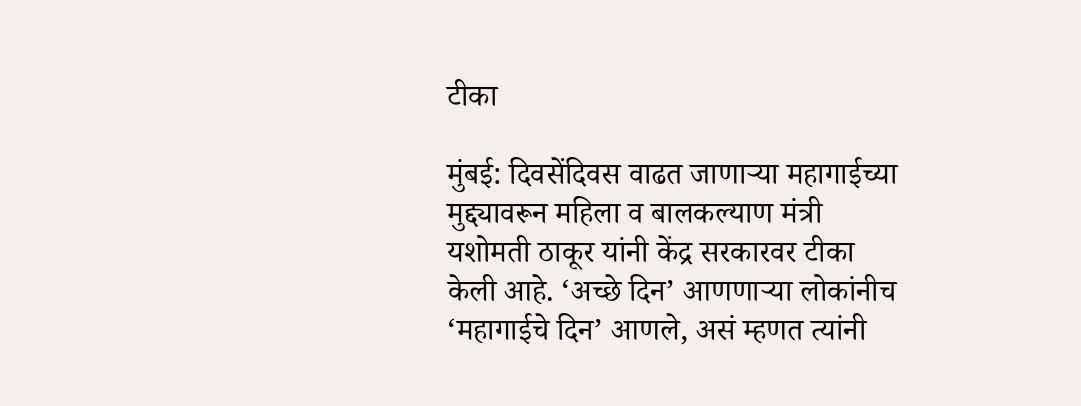टीका

मुंबई: दिवसेंदिवस वाढत जाणाऱ्या महागाईच्या मुद्द्यावरून महिला व बालकल्याण मंत्री यशोमती ठाकूर यांनी केंद्र सरकारवर टीका केली आहे. ‘अच्छे दिन’ आणणाऱ्या लोकांनीच ‘महागाईचे दिन’ आणले, असं म्हणत त्यांनी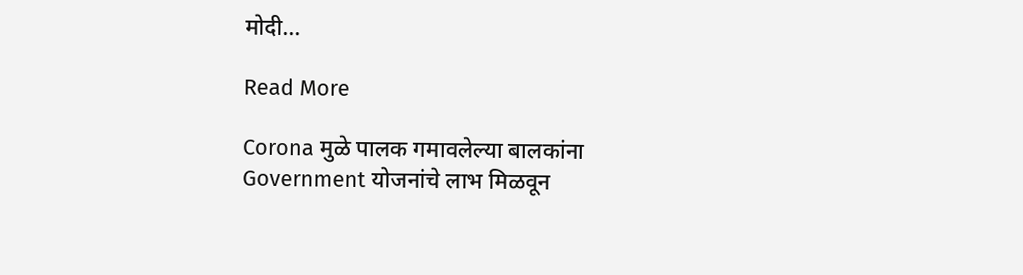मोदी...

Read More

Corona मुळे पालक गमावलेल्या बालकांना Government योजनांचे लाभ मिळवून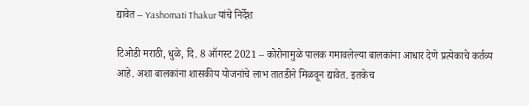द्यावेत – Yashomati Thakur यांचे निर्देश

टिओडी मराठी, धुळे, दि. 8 ऑगस्ट 2021 – कोरोनामुळे पालक गमावलेल्या बालकांना आधार देणे प्रत्येकाचे कर्तव्य आहे. अशा बालकांना शासकीय योजनांचे लाभ तातडीने मिळवून द्यावेत. इतकेच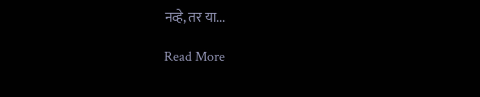नव्हे, तर या...

Read More